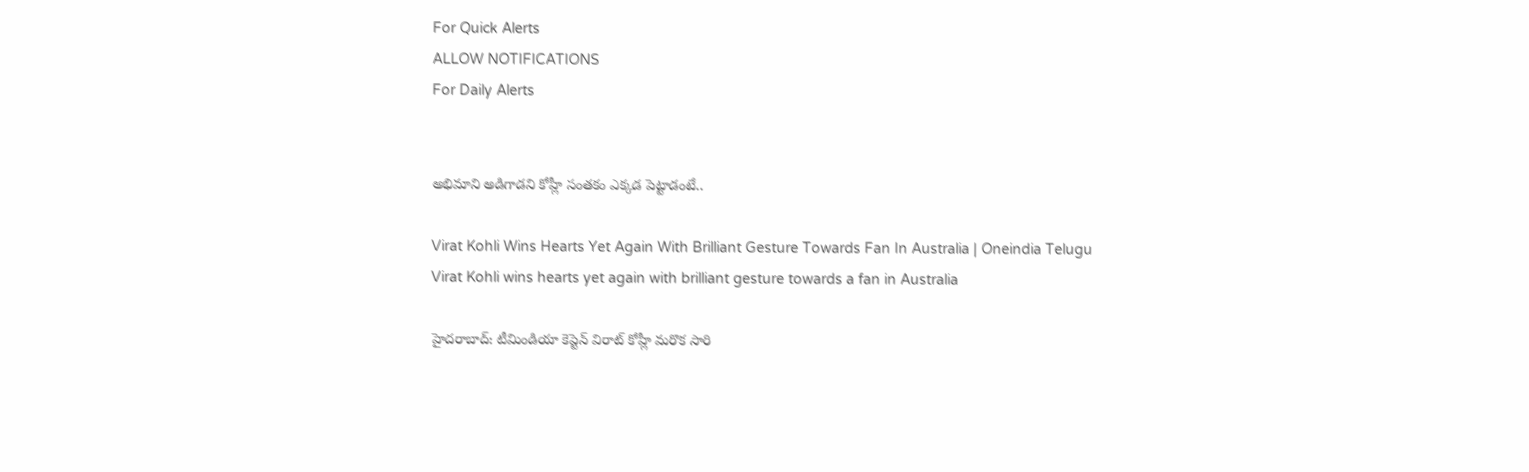For Quick Alerts
ALLOW NOTIFICATIONS
For Daily Alerts


అభిమాని అడిగాడని కోహ్లీ సంతకం ఎక్కడ పెట్టాడంటే..

Virat Kohli Wins Hearts Yet Again With Brilliant Gesture Towards Fan In Australia | Oneindia Telugu
Virat Kohli wins hearts yet again with brilliant gesture towards a fan in Australia

హైదరాబాద్: టీమిండియా కెప్టెన్ విరాట్ కోహ్లీ మరొక సారి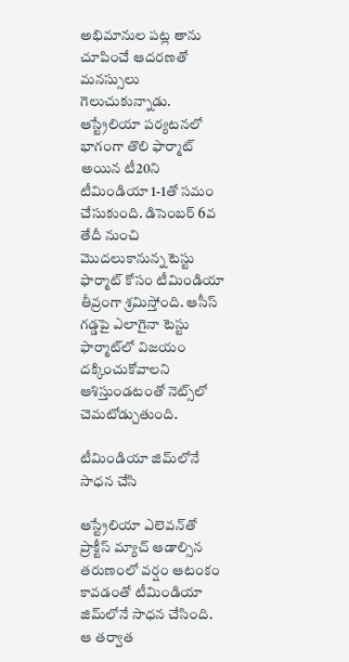అభిమానుల పట్ల తాను చూపించే ఆదరణతో మనస్సులు గెలుచుకున్నాడు. ఆస్ట్రేలియా పర్యటనలో భాగంగా తొలి ఫార్మాట్ అయిన టీ20ని టీమిండియా 1-1తో సమం చేసుకుంది. డిసెంబర్ 6వ తేదీ నుంచి మొదలుకానున్న టెస్టు ఫార్మాట్ కోసం టీమిండియా తీవ్రంగా శ్రమిస్తోంది. ఆసీస్ గడ్డపై ఎలాగైనా టెస్టు ఫార్మాట్‌లో విజయం దక్కించుకోవాలని ఆశిస్తుండటంతో నెట్స్‌లో చెమటోడ్చుతుంది.

టీమిండియా జిమ్‌లోనే సాధన చేసి

ఆస్ట్రేలియా ఎలెవన్‌తో ప్రాక్టీస్ మ్యాచ్ ఆడాల్సిన తరుణంలో వర్షం ఆటంకం కావడంతో టీమిండియా జిమ్‌లోనే సాధన చేసింది. ఆ తర్వాత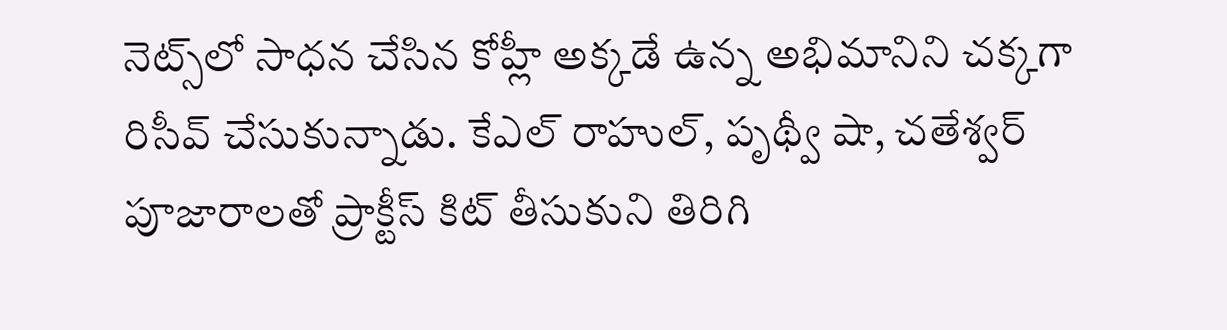నెట్స్‌లో సాధన చేసిన కోహ్లీ అక్కడే ఉన్న అభిమానిని చక్కగా రిసీవ్ చేసుకున్నాడు. కేఎల్ రాహుల్, పృథ్వీ షా, చతేశ్వర్ పూజారాలతో ప్రాక్టీస్ కిట్ తీసుకుని తిరిగి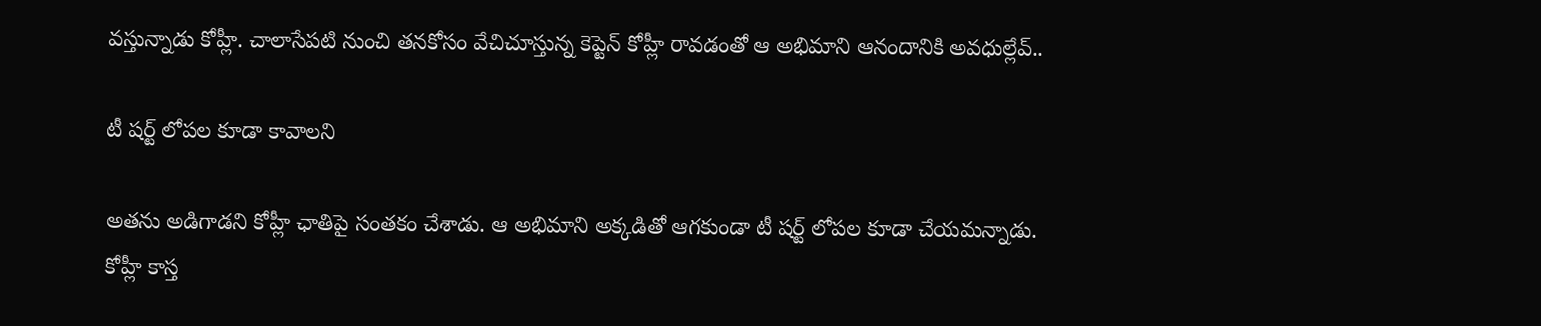వస్తున్నాడు కోహ్లీ. చాలాసేపటి నుంచి తనకోసం వేచిచూస్తున్న కెప్టెన్ కోహ్లీ రావడంతో ఆ అభిమాని ఆనందానికి అవధుల్లేవ్..

టీ షర్ట్ లోపల కూడా కావాలని

అతను అడిగాడని కోహ్లీ ఛాతిపై సంతకం చేశాడు. ఆ అభిమాని అక్కడితో ఆగకుండా టీ షర్ట్ లోపల కూడా చేయమన్నాడు. కోహ్లీ కాస్త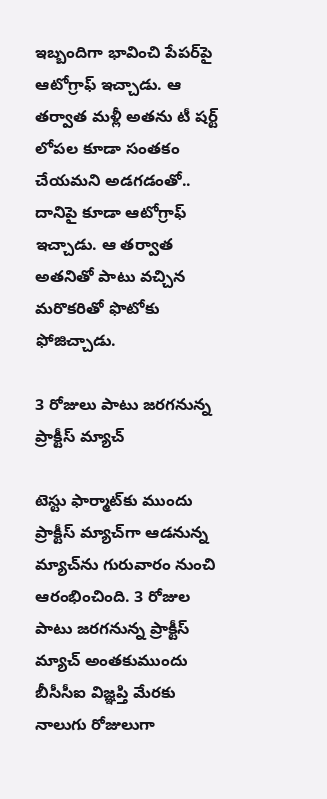ఇబ్బందిగా భావించి పేపర్‌పై ఆటోగ్రాఫ్ ఇచ్చాడు. ఆ తర్వాత మళ్లీ అతను టీ షర్ట్ లోపల కూడా సంతకం చేయమని అడగడంతో.. దానిపై కూడా ఆటోగ్రాఫ్ ఇచ్చాడు. ఆ తర్వాత అతనితో పాటు వచ్చిన మరొకరితో ఫొటోకు ఫోజిచ్చాడు.

3 రోజులు పాటు జరగనున్న ప్రాక్టీస్ మ్యాచ్

టెస్టు ఫార్మాట్‌కు ముందు ప్రాక్టీస్ మ్యాచ్‌గా ఆడనున్న మ్యాచ్‌ను గురువారం నుంచి ఆరంభించింది. 3 రోజుల పాటు జరగనున్న ప్రాక్టీస్ మ్యాచ్ అంతకుముందు బీసీసీఐ విజ్ఞప్తి మేరకు నాలుగు రోజులుగా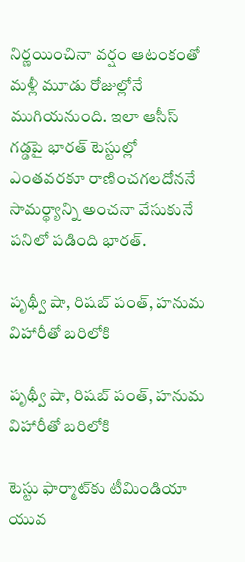నిర్ణయించినా వర్షం ఆటంకంతో మళ్లీ మూడు రోజుల్లోనే ముగియనుంది. ఇలా ఆసీస్ గడ్డపై భారత్ టెస్టుల్లో ఎంతవరకూ రాణించగలదోననే సామర్థ్యాన్ని అంచనా వేసుకునే పనిలో పడింది భారత్.

పృథ్వీ షా, రిషబ్ పంత్, హనుమ విహారీతో బరిలోకి

పృథ్వీ షా, రిషబ్ పంత్, హనుమ విహారీతో బరిలోకి

టెస్టు ఫార్మాట్‌కు టీమిండియా యువ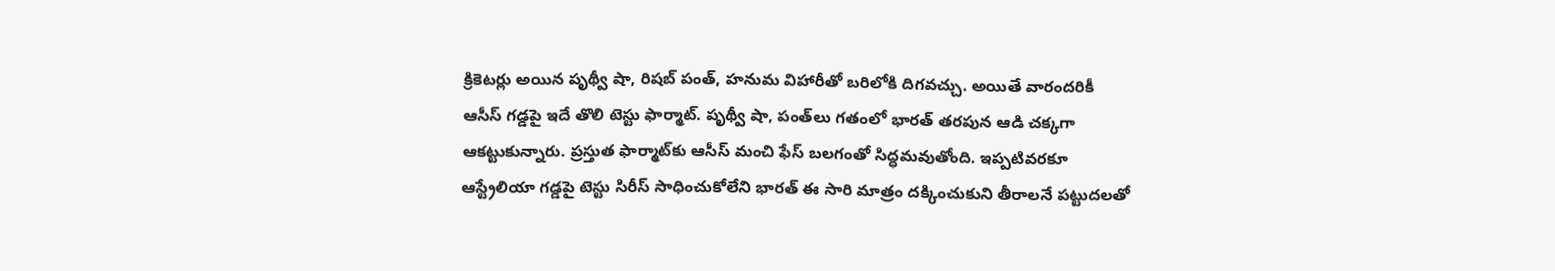క్రికెటర్లు అయిన పృథ్వీ షా, రిషబ్ పంత్, హనుమ విహారీతో బరిలోకి దిగవచ్చు. అయితే వారందరికీ ఆసీస్ గడ్డపై ఇదే తొలి టెస్టు ఫార్మాట్. పృథ్వీ షా, పంత్‌లు గతంలో భారత్ తరపున ఆడి చక్కగా ఆకట్టుకున్నారు. ప్రస్తుత ఫార్మాట్‌కు ఆసీస్ మంచి ఫేస్ బలగంతో సిద్ధమవుతోంది. ఇప్పటివరకూ ఆస్ట్రేలియా గడ్డపై టెస్టు సిరీస్ సాధించుకోలేని భారత్ ఈ సారి మాత్రం దక్కించుకుని తీరాలనే పట్టుదలతో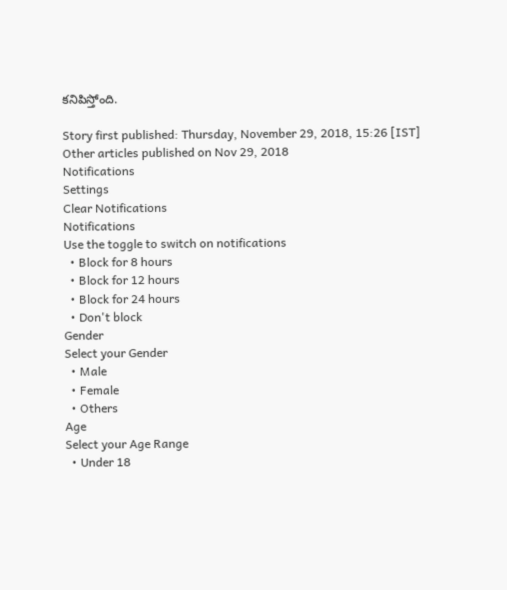కనిపిస్తోంది.

Story first published: Thursday, November 29, 2018, 15:26 [IST]
Other articles published on Nov 29, 2018
Notifications
Settings
Clear Notifications
Notifications
Use the toggle to switch on notifications
  • Block for 8 hours
  • Block for 12 hours
  • Block for 24 hours
  • Don't block
Gender
Select your Gender
  • Male
  • Female
  • Others
Age
Select your Age Range
  • Under 18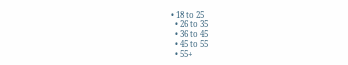• 18 to 25
  • 26 to 35
  • 36 to 45
  • 45 to 55
  • 55+